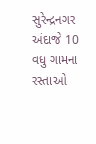સુરેન્દ્રનગર અંદાજે 10 વધુ ગામના રસ્તાઓ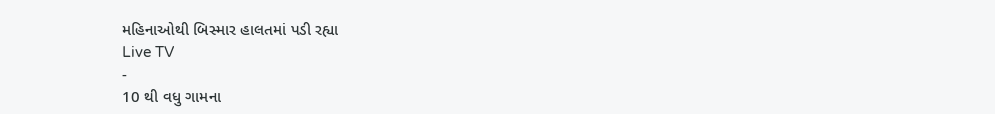મહિનાઓથી બિસ્માર હાલતમાં પડી રહ્યા
Live TV
-
10 થી વધુ ગામના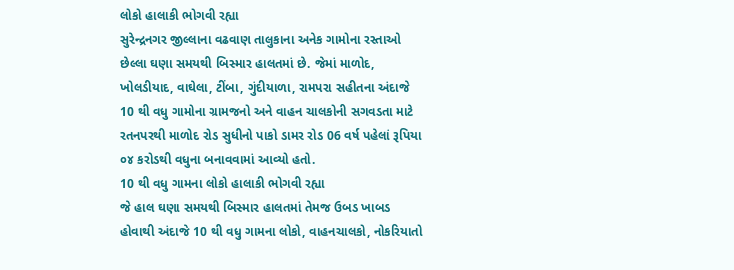લોકો હાલાકી ભોગવી રહ્યા
સુરેન્દ્રનગર જીલ્લાના વઢવાણ તાલુકાના અનેક ગામોના રસ્તાઓ છેલ્લા ઘણા સમયથી બિસ્માર હાલતમાં છે. જેમાં માળોદ, ખોલડીયાદ, વાઘેલા, ટીંબા, ગુંદીયાળા, રામપરા સહીતના અંદાજે 10 થી વધુ ગામોના ગ્રામજનો અને વાહન ચાલકોની સગવડતા માટે રતનપરથી માળોદ રોડ સુધીનો પાકો ડામર રોડ 06 વર્ષ પહેલાં રૂપિયા ૦૪ કરોડથી વધુના બનાવવામાં આવ્યો હતો.
10 થી વધુ ગામના લોકો હાલાકી ભોગવી રહ્યા
જે હાલ ઘણા સમયથી બિસ્માર હાલતમાં તેમજ ઉબડ ખાબડ હોવાથી અંદાજે 10 થી વધુ ગામના લોકો, વાહનચાલકો, નોકરિયાતો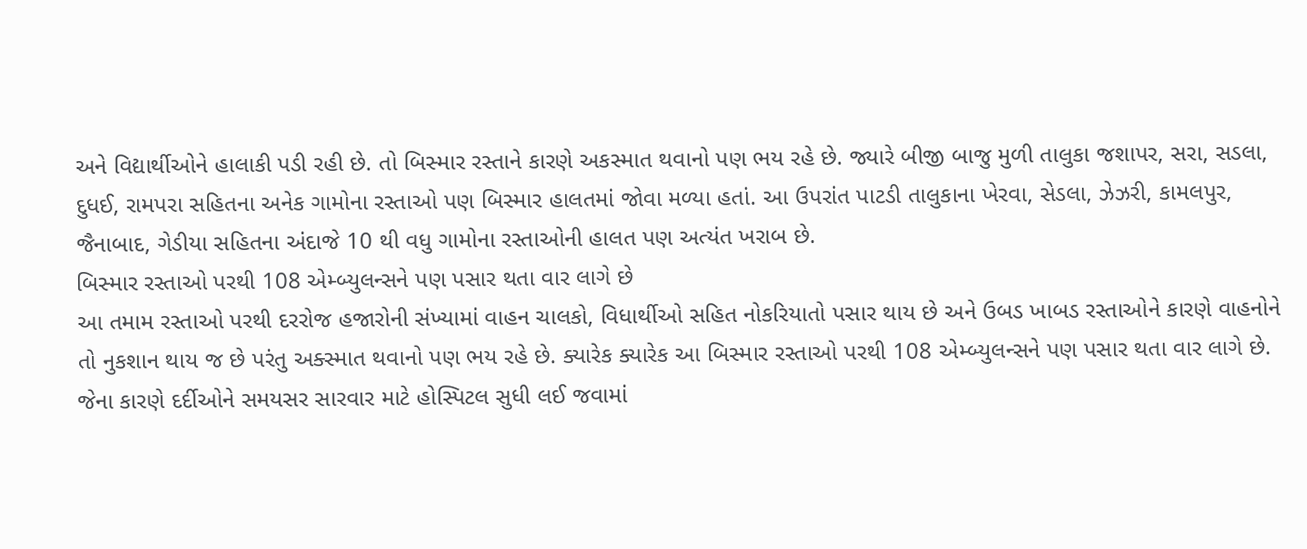અને વિદ્યાર્થીઓને હાલાકી પડી રહી છે. તો બિસ્માર રસ્તાને કારણે અકસ્માત થવાનો પણ ભય રહે છે. જ્યારે બીજી બાજુ મુળી તાલુકા જશાપર, સરા, સડલા, દુધઈ, રામપરા સહિતના અનેક ગામોના રસ્તાઓ પણ બિસ્માર હાલતમાં જોવા મળ્યા હતાં. આ ઉપરાંત પાટડી તાલુકાના ખેરવા, સેડલા, ઝેઝરી, કામલપુર, જૈનાબાદ, ગેડીયા સહિતના અંદાજે 10 થી વધુ ગામોના રસ્તાઓની હાલત પણ અત્યંત ખરાબ છે.
બિસ્માર રસ્તાઓ પરથી 108 એમ્બ્યુલન્સને પણ પસાર થતા વાર લાગે છે
આ તમામ રસ્તાઓ પરથી દરરોજ હજારોની સંખ્યામાં વાહન ચાલકો, વિધાર્થીઓ સહિત નોકરિયાતો પસાર થાય છે અને ઉબડ ખાબડ રસ્તાઓને કારણે વાહનોને તો નુકશાન થાય જ છે પરંતુ અક્સ્માત થવાનો પણ ભય રહે છે. ક્યારેક ક્યારેક આ બિસ્માર રસ્તાઓ પરથી 108 એમ્બ્યુલન્સને પણ પસાર થતા વાર લાગે છે. જેના કારણે દર્દીઓને સમયસર સારવાર માટે હોસ્પિટલ સુધી લઈ જવામાં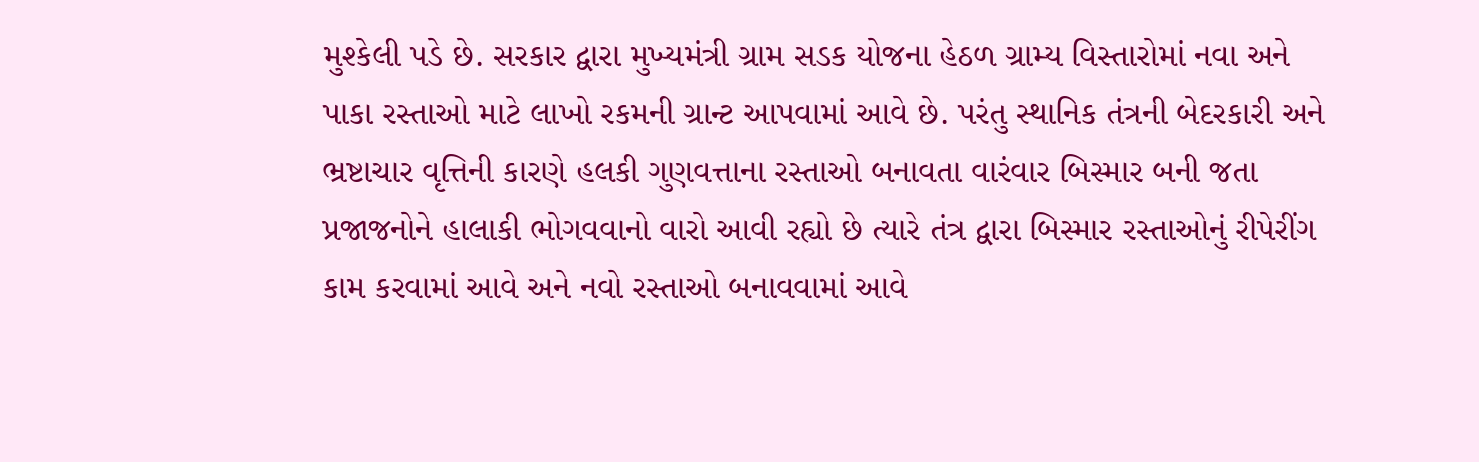મુશ્કેલી પડે છે. સરકાર દ્વારા મુખ્યમંત્રી ગ્રામ સડક યોજના હેઠળ ગ્રામ્ય વિસ્તારોમાં નવા અને પાકા રસ્તાઓ માટે લાખો રકમની ગ્રાન્ટ આપવામાં આવે છે. પરંતુ સ્થાનિક તંત્રની બેદરકારી અને ભ્રષ્ટાચાર વૃત્તિની કારણે હલકી ગુણવત્તાના રસ્તાઓ બનાવતા વારંવાર બિસ્માર બની જતા પ્રજાજનોને હાલાકી ભોગવવાનો વારો આવી રહ્યો છે ત્યારે તંત્ર દ્વારા બિસ્માર રસ્તાઓનું રીપેરીંગ કામ કરવામાં આવે અને નવો રસ્તાઓ બનાવવામાં આવે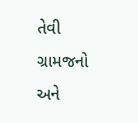તેવી ગ્રામજનો અને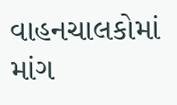વાહનચાલકોમાં માંગ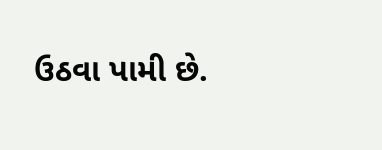ઉઠવા પામી છે.